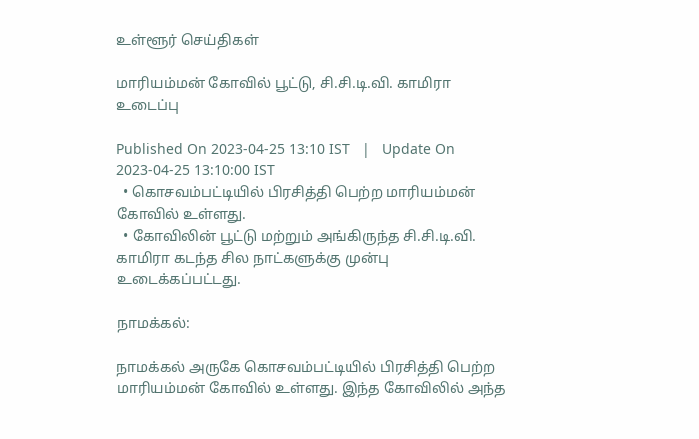உள்ளூர் செய்திகள்

மாரியம்மன் கோவில் பூட்டு, சி.சி.டி.வி. காமிரா உடைப்பு

Published On 2023-04-25 13:10 IST   |   Update On 2023-04-25 13:10:00 IST
  • கொசவம்பட்டியில் பிரசித்தி பெற்ற மாரியம்மன் கோவில் உள்ளது.
  • கோவிலின் பூட்டு மற்றும் அங்கிருந்த சி.சி.டி.வி. காமிரா கடந்த சில நாட்களுக்கு முன்பு உடைக்கப்பட்டது.

நாமக்கல்:

நாமக்கல் அருகே கொசவம்பட்டியில் பிரசித்தி பெற்ற மாரியம்மன் கோவில் உள்ளது. இந்த கோவிலில் அந்த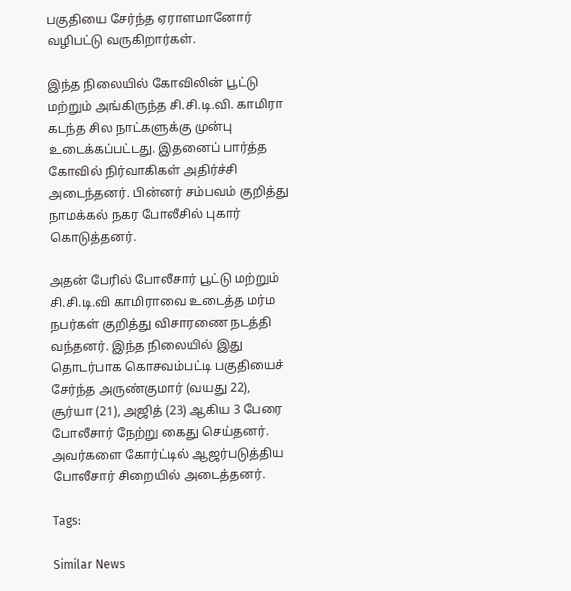பகுதியை சேர்ந்த ஏராளமானோர் வழிபட்டு வருகிறார்கள்.

இந்த நிலையில் கோவிலின் பூட்டு மற்றும் அங்கிருந்த சி.சி.டி.வி. காமிரா கடந்த சில நாட்களுக்கு முன்பு உடைக்கப்பட்டது. இதனைப் பார்த்த கோவில் நிர்வாகிகள் அதிர்ச்சி அடைந்தனர். பின்னர் சம்பவம் குறித்து நாமக்கல் நகர போலீசில் புகார் கொடுத்தனர்.

அதன் பேரில் போலீசார் பூட்டு மற்றும் சி.சி.டி.வி காமிராவை உடைத்த மர்ம நபர்கள் குறித்து விசாரணை நடத்தி வந்தனர். இந்த நிலையில் இது தொடர்பாக கொசவம்பட்டி பகுதியைச் சேர்ந்த அருண்குமார் (வயது 22), சூர்யா (21), அஜித் (23) ஆகிய 3 பேரை போலீசார் நேற்று கைது செய்தனர். அவர்களை கோர்ட்டில் ஆஜர்படுத்திய போலீசார் சிறையில் அடைத்தனர்.

Tags:

Similar News